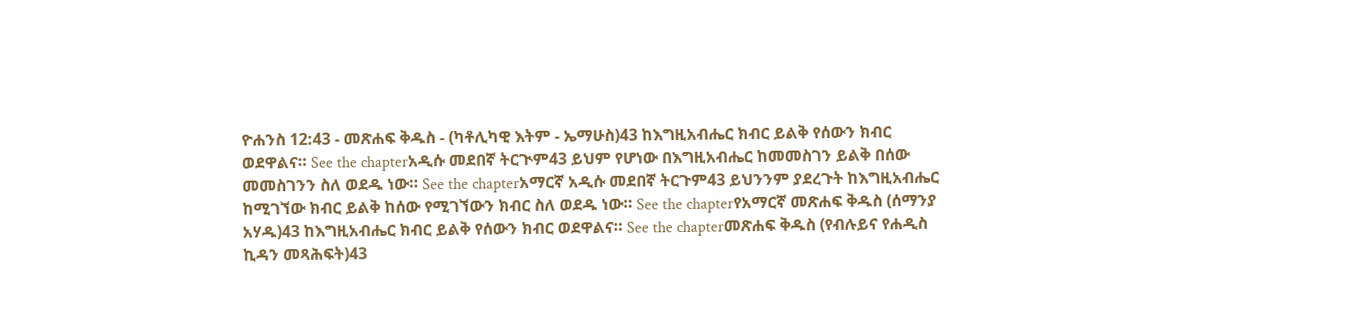ዮሐንስ 12:43 - መጽሐፍ ቅዱስ - (ካቶሊካዊ እትም - ኤማሁስ)43 ከእግዚአብሔር ክብር ይልቅ የሰውን ክብር ወደዋልና። See the chapterአዲሱ መደበኛ ትርጒም43 ይህም የሆነው በእግዚአብሔር ከመመስገን ይልቅ በሰው መመስገንን ስለ ወደዱ ነው። See the chapterአማርኛ አዲሱ መደበኛ ትርጉም43 ይህንንም ያደረጉት ከእግዚአብሔር ከሚገኘው ክብር ይልቅ ከሰው የሚገኘውን ክብር ስለ ወደዱ ነው። See the chapterየአማርኛ መጽሐፍ ቅዱስ (ሰማንያ አሃዱ)43 ከእግዚአብሔር ክብር ይልቅ የሰውን ክብር ወደዋልና። See the chapterመጽሐፍ ቅዱስ (የብሉይና የሐዲስ ኪዳን መጻሕፍት)43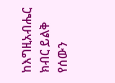ከእግዚአብሔር ክብር ይልቅ የሰውን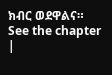ክብር ወደዋልና። See the chapter |